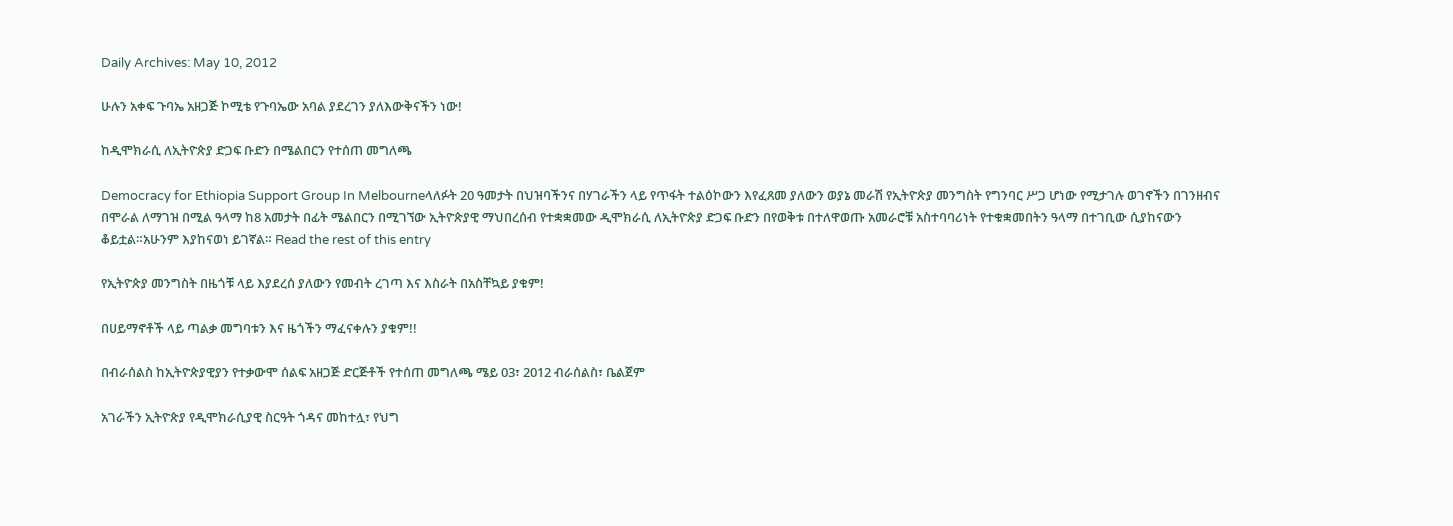Daily Archives: May 10, 2012

ሁሉን አቀፍ ጉባኤ አዘጋጅ ኮሚቴ የጉባኤው አባል ያደረገን ያለእውቅናችን ነው!

ከዲሞክራሲ ለኢትዮጵያ ድጋፍ ቡድን በሜልበርን የተሰጠ መግለጫ

Democracy for Ethiopia Support Group In Melbourneላለፉት 20 ዓመታት በህዝባችንና በሃገራችን ላይ የጥፋት ተልዕኮውን እየፈጸመ ያለውን ወያኔ መራሽ የኢትዮጵያ መንግስት የግንባር ሥጋ ሆነው የሚታገሉ ወገኖችን በገንዘብና በሞራል ለማገዝ በሚል ዓላማ ከ8 አመታት በፊት ሜልበርን በሚገኘው ኢትዮጵያዊ ማህበረሰብ የተቋቋመው ዲሞክራሲ ለኢትዮጵያ ድጋፍ ቡድን በየወቅቱ በተለዋወጡ አመራሮቹ አስተባባሪነት የተቁቋመበትን ዓላማ በተገቢው ሲያከናውን ቆይቷል።አሁንም እያከናወነ ይገኛል። Read the rest of this entry

የኢትዮጵያ መንግስት በዜጎቹ ላይ እያደረሰ ያለውን የመብት ረገጣ እና እስራት በአስቸኳይ ያቁም!

በሀይማኖቶች ላይ ጣልቃ መግባቱን እና ዜጎችን ማፈናቀሉን ያቁም!!

በብራሰልስ ከኢትዮጵያዊያን የተቃውሞ ሰልፍ አዘጋጅ ድርጅቶች የተሰጠ መግለጫ ሜይ 03፣ 2012 ብራሰልስ፣ ቤልጀም

አገራችን ኢትዮጵያ የዲሞክራሲያዊ ስርዓት ጎዳና መከተሏ፣ የህግ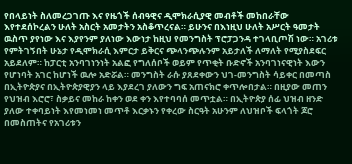የበላይነት ስለመረጋገጡ እና የዜጎች ሰብዓዊና ዲሞክራሲያዊ መብቶች መከበራቸው እየተደሰኮረልን ሁለት አስርት አመታትን አስቆጥረናል። ይሁንና በእነዚህ ሁለት አሥርት ዓመታት ዉስጥ ያየነው እና እያየንም ያለነው እውነታ ከዚህ የመንግስት ፕሮፓጋንዳ ተገላቢጦሽ ነው። አገሪቱ የምትገኝበት ሁኔታ የዲሞክራሲ እምርታ ይቅርና ጭላንጭሉንም አይታለች ለማለት የሚያስደፍር አይደለም። ከፓርቲ አንባገነንነት አልፎ የግለሰቦች ወይም የጥቂት ቡድኖች አንባገነናዊነት እውን የሆነባት አገር ከሆነች ዉሎ አድሯል። መንግስት ራሱ ያጸደቀውን ህገ-መንግስት ሳይቀር በመጣስ በኢትዮጵያና በኢትዮጵያዊያን ላይ እያደረገ ያለውን ግፍ አጠናክሮ ቀጥሎበታል። በዚያው መጠን የህዝብ እሮሮ፣ ስቃይና መከራ ከቀን ወደ ቀን እየተባባሰ መጥቷል። በኢትዮጵያ ሰፊ ህዝብ ዘንድ ያለው ተቀባይነት እየመነመነ መጥቶ እርቃኑን የቀረው ስርዓት አሁንም ለህዝቦች ፍላጎት ጆሮ በመስጠትና የአገሪቱን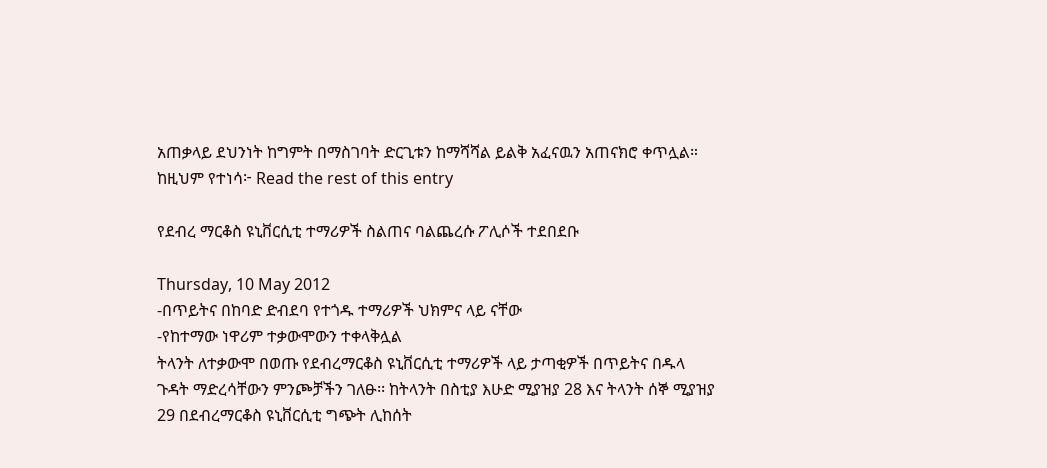አጠቃላይ ደህንነት ከግምት በማስገባት ድርጊቱን ከማሻሻል ይልቅ አፈናዉን አጠናክሮ ቀጥሏል። ከዚህም የተነሳ፦ Read the rest of this entry

የደብረ ማርቆስ ዩኒቨርሲቲ ተማሪዎች ስልጠና ባልጨረሱ ፖሊሶች ተደበደቡ

Thursday, 10 May 2012
-በጥይትና በከባድ ድብደባ የተጎዱ ተማሪዎች ህክምና ላይ ናቸው
-የከተማው ነዋሪም ተቃውሞውን ተቀላቅሏል
ትላንት ለተቃውሞ በወጡ የደብረማርቆስ ዩኒቨርሲቲ ተማሪዎች ላይ ታጣቂዎች በጥይትና በዱላ ጉዳት ማድረሳቸውን ምንጮቻችን ገለፁ፡፡ ከትላንት በስቲያ እሁድ ሚያዝያ 28 እና ትላንት ሰኞ ሚያዝያ 29 በደብረማርቆስ ዩኒቨርሲቲ ግጭት ሊከሰት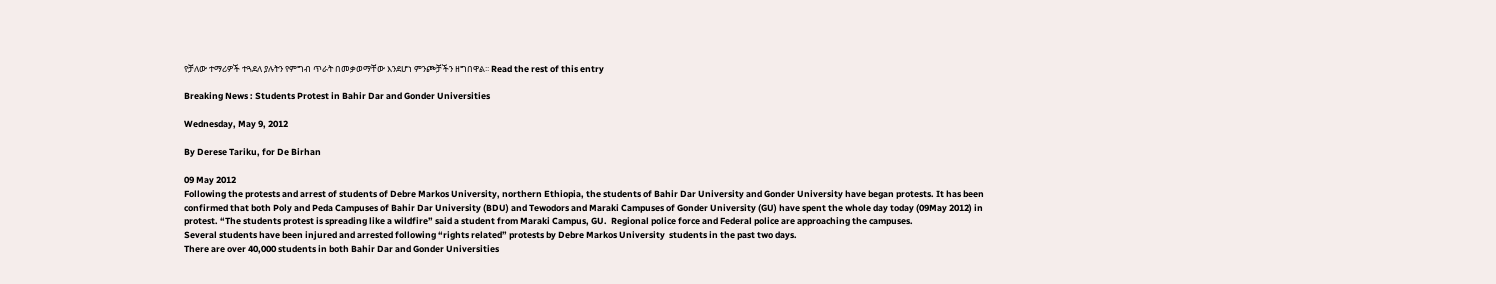የቻለው ተማሪዎች ተጓደለ ያሉትን የምግብ ጥራት በመቃወማቸው እንደሆነ ምንጮቻችን ዘግበዋል፡፡ Read the rest of this entry

Breaking News : Students Protest in Bahir Dar and Gonder Universities

Wednesday, May 9, 2012

By Derese Tariku, for De Birhan

09 May 2012
Following the protests and arrest of students of Debre Markos University, northern Ethiopia, the students of Bahir Dar University and Gonder University have began protests. It has been confirmed that both Poly and Peda Campuses of Bahir Dar University (BDU) and Tewodors and Maraki Campuses of Gonder University (GU) have spent the whole day today (09May 2012) in protest. “The students protest is spreading like a wildfire” said a student from Maraki Campus, GU.  Regional police force and Federal police are approaching the campuses.
Several students have been injured and arrested following “rights related” protests by Debre Markos University  students in the past two days.
There are over 40,000 students in both Bahir Dar and Gonder Universities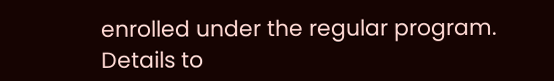enrolled under the regular program.
Details to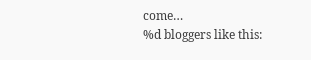come…
%d bloggers like this: